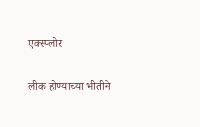एक्स्प्लोर

लीक होण्याच्या भीतीने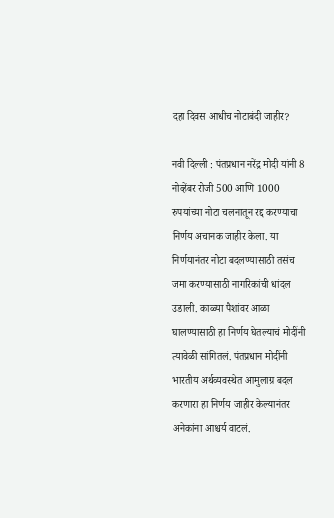दहा दिवस आधीच नोटाबंदी जाहीर?

नवी दिल्ली : पंतप्रधान नरेंद्र मोदी यांनी 8 नोव्हेंबर रोजी 500 आणि 1000 रुपयांच्या नोटा चलनातून रद्द करण्याचा निर्णय अचानक जाहीर केला. या निर्णयानंतर नोटा बदलण्यासाठी तसंच जमा करण्यासाठी नागरिकांची धांदल उडाली. काळ्या पैशांवर आळा घालण्यासाठी हा निर्णय घेतल्याचं मोदींनी त्यावेळी सांगितलं. पंतप्रधान मोदींनी भारतीय अर्थव्यवस्थेत आमुलाग्र बदल करणारा हा निर्णय जाहीर केल्यानंतर अनेकांना आश्चर्य वाटलं.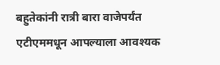बहुतेकांनी रात्री बारा वाजेपर्यंत एटीएममधून आपल्याला आवश्यक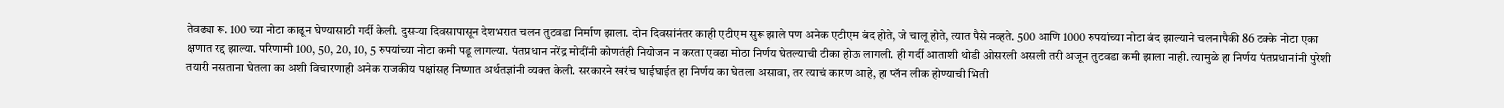तेवढ्या रू. 100 च्या नोटा काढून घेण्यासाठी गर्दी केली. दुसऱ्या दिवसापासून देशभरात चलन तुटवडा निर्माण झाला. दोन दिवसांनंतर काही एटीएम सुरू झाले पण अनेक एटीएम बंद होते, जे चालू होते, त्यात पैसे नव्हते. 500 आणि 1000 रुपयांच्या नोटा बंद झाल्याने चलनापैकी 86 टक्के नोटा एका क्षणात रद्द झाल्या. परिणामी 100, 50, 20, 10, 5 रुपयांच्या नोटा कमी पडू लागल्या. पंतप्रधान नरेंद्र मोदींनी कोणतंही नियोजन न करता एवढा मोठा निर्णय घेतल्याची टीका होऊ लागली. ही गर्दी आताशी थोडी ओसरली असली तरी अजून तुटवडा कमी झाला नाही. त्यामुळे हा निर्णय पंतप्रधानांनी पुरेशी तयारी नसताना घेतला का अशी विचारणाही अनेक राजकीय पक्षांसह निष्णात अर्थतज्ञांनी व्यक्त केली. सरकारने खरंच घाईघाईत हा निर्णय का घेतला असावा, तर त्याचं कारण आहे, हा प्लॅन लीक होण्याची भिती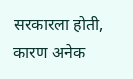सरकारला होती, कारण अनेक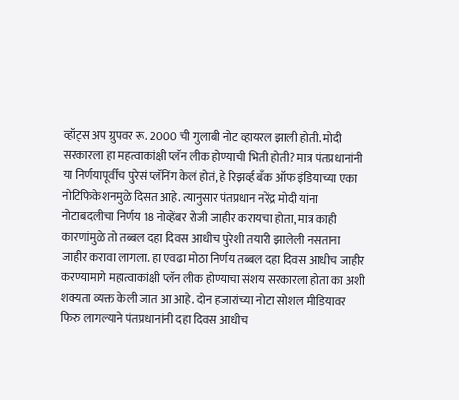व्हॉट्स अप ग्रुपवर रू. 2000 ची गुलाबी नोट व्हायरल झाली होती. मोदी सरकारला हा महत्वाकांक्षी प्लॅन लीक होण्याची भिती होती? मात्र पंतप्रधानांनी या निर्णयापूर्वीच पुरेसं प्लॅनिंग केलं होतं, हे रिझर्व्ह बँक ऑफ इंडियाच्या एका नोटिफिकेशनमुळे दिसत आहे. त्यानुसार पंतप्रधान नरेंद्र मोदी यांना नोटाबदलीचा निर्णय 18 नोव्हेंबर रोजी जाहीर करायचा होता, मात्र काही कारणांमुळे तो तब्बल दहा दिवस आधीच पुरेशी तयारी झालेली नसताना जाहीर करावा लागला. हा एवढा मोठा निर्णय तब्बल दहा दिवस आधीच जाहीर करण्यामागे महात्वाकांक्षी प्लॅन लीक होण्याचा संशय सरकारला होता का अशी शक्यता व्यक्त केली जात आ आहे. दोन हजारांच्या नोटा सोशल मीडियावर फिरु लागल्याने पंतप्रधानांनी दहा दिवस आधीच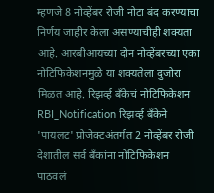म्हणजे 8 नोव्हेंबर रोजी नोटा बंद करण्याचा निर्णय जाहीर केला असण्याचीही शक्यता आहे. आरबीआयच्या दोन नोव्हेंबरच्या एका नोटिफिकेशनमुळे या शक्यतेला दुजोरा मिळत आहे. रिझर्व्ह बँकेचं नोटिफिकेशन RBI_Notification रिझर्व्ह बँकेने 'पायलट' प्रोजेक्टअंतर्गत 2 नोव्हेंबर रोजी देशातील सर्व बँकांना नोटिफिकेशन पाठवलं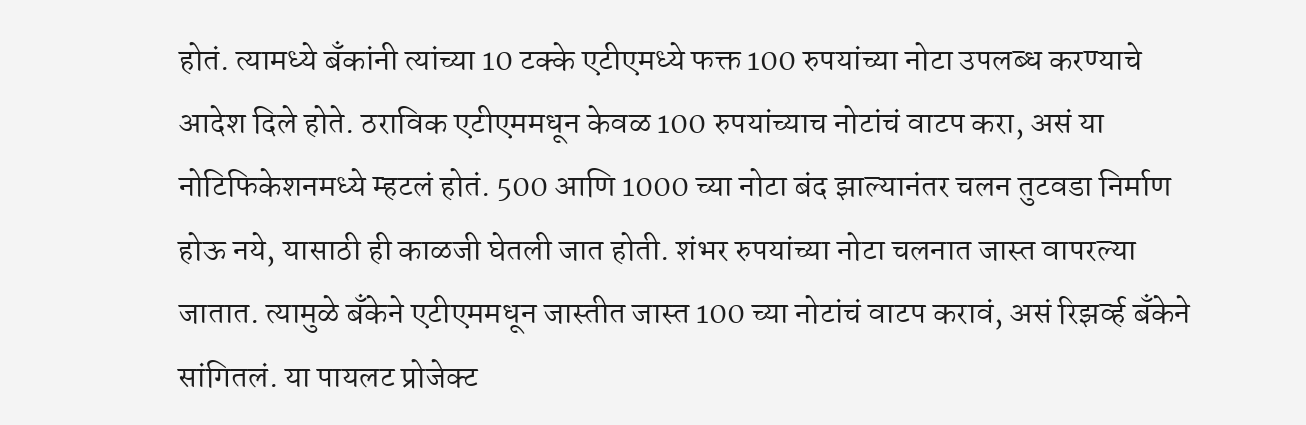होतं. त्यामध्ये बँकांनी त्यांच्या 10 टक्के एटीएमध्ये फक्त 100 रुपयांच्या नोटा उपलब्ध करण्याचे आदेश दिले होते. ठराविक एटीएममधून केवळ 100 रुपयांच्याच नोटांचं वाटप करा, असं या नोटिफिकेशनमध्ये म्हटलं होतं. 500 आणि 1000 च्या नोटा बंद झाल्यानंतर चलन तुटवडा निर्माण होऊ नये, यासाठी ही काळजी घेतली जात होती. शंभर रुपयांच्या नोटा चलनात जास्त वापरल्या जातात. त्यामुळे बँकेने एटीएममधून जास्तीत जास्त 100 च्या नोटांचं वाटप करावं, असं रिझर्व्ह बँकेने सांगितलं. या पायलट प्रोजेक्ट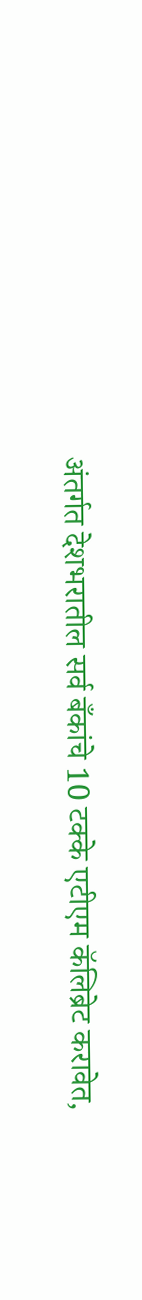अंतर्गत देशभरातील सर्व बँकांचे 10 टक्के एटीएम कॅलिब्रेट करावेत,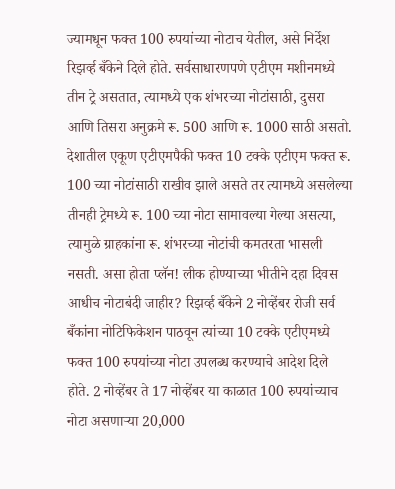ज्यामधून फक्त 100 रुपयांच्या नोटाच येतील, असे निर्देश रिझर्व्ह बँकेने दिले होते. सर्वसाधारणपणे एटीएम मशीनमध्ये तीन ट्रे असतात, त्यामध्ये एक शंभरच्या नोटांसाठी, दुसरा आणि तिसरा अनुक्रमे रू. 500 आणि रू. 1000 साठी असतो. देशातील एकूण एटीएमपैकी फक्त 10 टक्के एटीएम फक्त रू. 100 च्या नोटांसाठी राखीव झाले असते तर त्यामध्ये असलेल्या तीनही ट्रेमध्ये रू. 100 च्या नोटा सामावल्या गेल्या असत्या, त्यामुळे ग्राहकांना रू. शंभरच्या नोटांची कमतरता भासली नसती. असा होता प्लॅन! लीक होण्याच्या भीतीने दहा दिवस आधीच नोटाबंदी जाहीर? रिझर्व्ह बँकेने 2 नोव्हेंबर रोजी सर्व बँकांना नोटिफिकेशन पाठवून त्यांच्या 10 टक्के एटीएमध्ये फक्त 100 रुपयांच्या नोटा उपलब्ध करण्याचे आदेश दिले होते. 2 नोव्हेंबर ते 17 नोव्हेंबर या काळात 100 रुपयांच्याच नोटा असणाऱ्या 20,000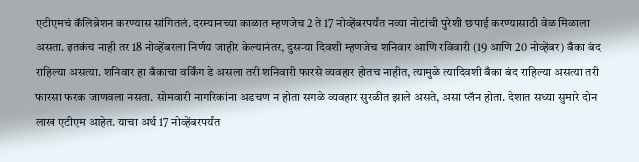एटीएमचं कॅलिब्रेशन करण्यास सांगितलं. दरम्यानच्या काळात म्हणजेच 2 ते 17 नोव्हेंबरपर्यंत नव्या नोटांची पुरेशी छपाई करण्यासाठी वेळ मिळाला असता. इतकंच नाही तर 18 नोव्हेंबरला निर्णय जाहीर केल्यानंतर, दुसऱ्या दिवशी म्हणजेच शनिवार आणि रविवारी (19 आणि 20 नोव्हेंबर) बँका बंद राहिल्या असत्या. शनिवार हा बँकाचा वर्किंग डे असला तरी शनिवारी फारसे व्यवहार होतच नाहीत, त्यामुळे त्यादिवशी बँका बंद राहिल्या असत्या तरी फारसा फरक जाणवला नसता. सोमवारी नागरिकांना अडचण न होता सगळे व्यवहार सुरळीत झाले असते, असा प्लॅन होता. देशात सध्या सुमारे दोन लाख एटीएम आहेत. याचा अर्थ 17 नोव्हेंबरपर्यंत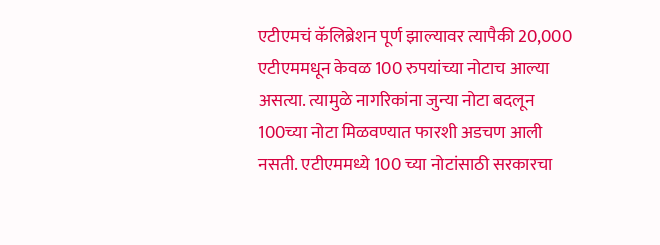एटीएमचं कॅलिब्रेशन पूर्ण झाल्यावर त्यापैकी 20,000 एटीएममधून केवळ 100 रुपयांच्या नोटाच आल्या असत्या. त्यामुळे नागरिकांना जुन्या नोटा बदलून 100च्या नोटा मिळवण्यात फारशी अडचण आली नसती. एटीएममध्ये 100 च्या नोटांसाठी सरकारचा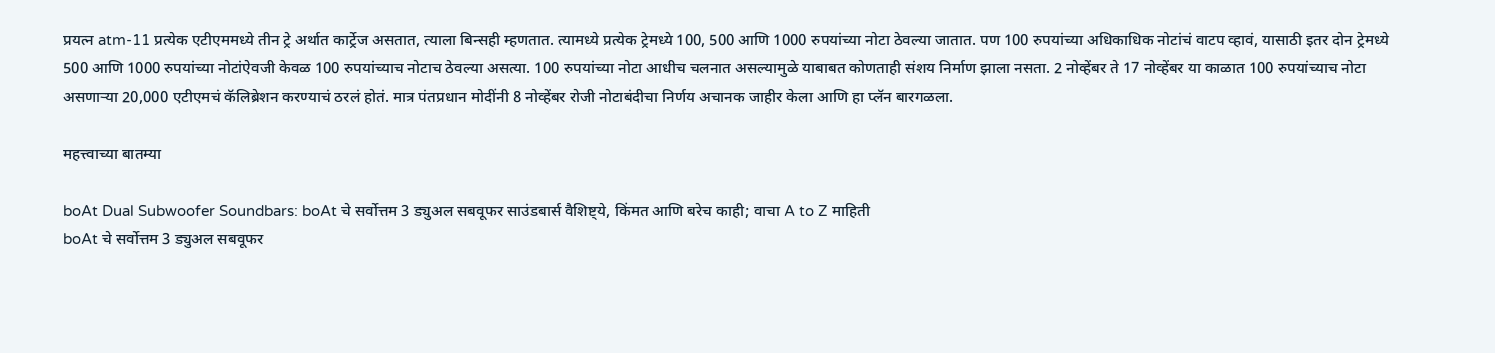प्रयत्न atm-11 प्रत्येक एटीएममध्ये तीन ट्रे अर्थात कार्ट्रेज असतात, त्याला बिन्सही म्हणतात. त्यामध्ये प्रत्येक ट्रेमध्ये 100, 500 आणि 1000 रुपयांच्या नोटा ठेवल्या जातात. पण 100 रुपयांच्या अधिकाधिक नोटांचं वाटप व्हावं, यासाठी इतर दोन ट्रेमध्ये 500 आणि 1000 रुपयांच्या नोटांऐवजी केवळ 100 रुपयांच्याच नोटाच ठेवल्या असत्या. 100 रुपयांच्या नोटा आधीच चलनात असल्यामुळे याबाबत कोणताही संशय निर्माण झाला नसता. 2 नोव्हेंबर ते 17 नोव्हेंबर या काळात 100 रुपयांच्याच नोटा असणाऱ्या 20,000 एटीएमचं कॅलिब्रेशन करण्याचं ठरलं होतं. मात्र पंतप्रधान मोदींनी 8 नोव्हेंबर रोजी नोटाबंदीचा निर्णय अचानक जाहीर केला आणि हा प्लॅन बारगळला.

महत्त्वाच्या बातम्या

boAt Dual Subwoofer Soundbars: boAt चे सर्वोत्तम 3 ड्युअल सबवूफर साउंडबार्स वैशिष्ट्ये, किंमत आणि बरेच काही; वाचा A to Z माहिती
boAt चे सर्वोत्तम 3 ड्युअल सबवूफर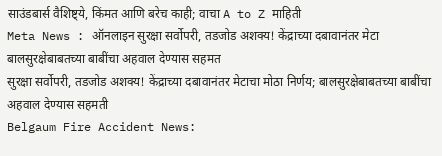साउंडबार्स वैशिष्ट्ये, किंमत आणि बरेच काही; वाचा A to Z माहिती
Meta News : ऑनलाइन सुरक्षा सर्वोपरी, तडजोड अशक्य! केंद्राच्या दबावानंतर मेटा बालसुरक्षेबाबतच्या बाबींचा अहवाल देण्यास सहमत
सुरक्षा सर्वोपरी, तडजोड अशक्य! केंद्राच्या दबावानंतर मेटाचा मोठा निर्णय; बालसुरक्षेबाबतच्या बाबींचा अहवाल देण्यास सहमती
Belgaum Fire Accident News: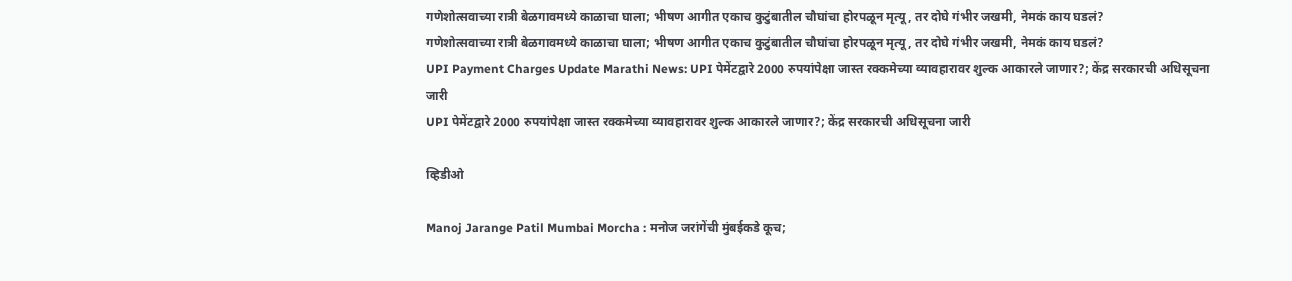गणेशोत्सवाच्या रात्री बेळगावमध्ये काळाचा घाला; भीषण आगीत एकाच कुटुंबातील चौघांचा होरपळून मृत्यू, तर दोघे गंभीर जखमी, नेमकं काय घडलं?
गणेशोत्सवाच्या रात्री बेळगावमध्ये काळाचा घाला; भीषण आगीत एकाच कुटुंबातील चौघांचा होरपळून मृत्यू, तर दोघे गंभीर जखमी, नेमकं काय घडलं?
UPI Payment Charges Update Marathi News: UPI पेमेंटद्वारे 2000 रुपयांपेक्षा जास्त रक्कमेच्या व्यावहारावर शुल्क आकारले जाणार?; केंद्र सरकारची अधिसूचना जारी
UPI पेमेंटद्वारे 2000 रुपयांपेक्षा जास्त रक्कमेच्या व्यावहारावर शुल्क आकारले जाणार?; केंद्र सरकारची अधिसूचना जारी

व्हिडीओ

Manoj Jarange Patil Mumbai Morcha : मनोज जरांगेंची मुंबईकडे कूच;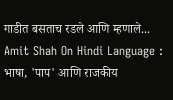गाडीत बसताच रडले आणि म्हणाले...
Amit Shah On Hindi Language : भाषा, 'पाप' आणि राजकीय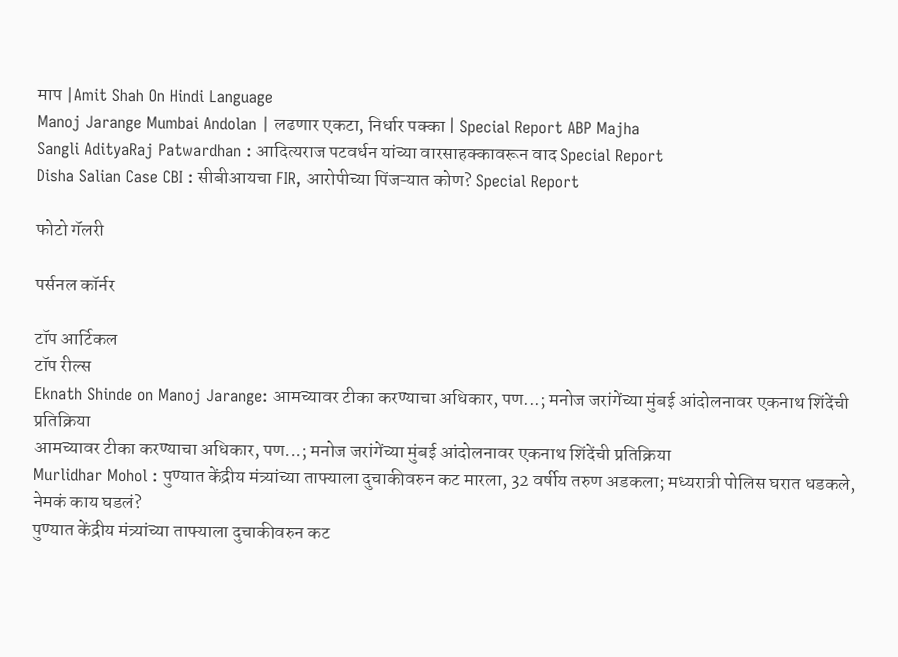माप |Amit Shah On Hindi Language
Manoj Jarange Mumbai Andolan | लढणार एकटा, निर्धार पक्का | Special Report ABP Majha
Sangli AdityaRaj Patwardhan : आदित्यराज पटवर्धन यांच्या वारसाहक्कावरून वाद Special Report
Disha Salian Case CBI : सीबीआयचा FIR, आरोपीच्या पिंजऱ्यात कोण? Special Report

फोटो गॅलरी

पर्सनल कॉर्नर

टॉप आर्टिकल
टॉप रील्स
Eknath Shinde on Manoj Jarange: आमच्यावर टीका करण्याचा अधिकार, पण...; मनोज जरांगेंच्या मुंबई आंदोलनावर एकनाथ शिंदेंची प्रतिक्रिया
आमच्यावर टीका करण्याचा अधिकार, पण...; मनोज जरांगेंच्या मुंबई आंदोलनावर एकनाथ शिंदेंची प्रतिक्रिया
Murlidhar Mohol : पुण्यात केंद्रीय मंत्र्यांच्या ताफ्याला दुचाकीवरुन कट मारला, 32 वर्षीय तरुण अडकला; मध्यरात्री पोलिस घरात धडकले, नेमकं काय घडलं?
पुण्यात केंद्रीय मंत्र्यांच्या ताफ्याला दुचाकीवरुन कट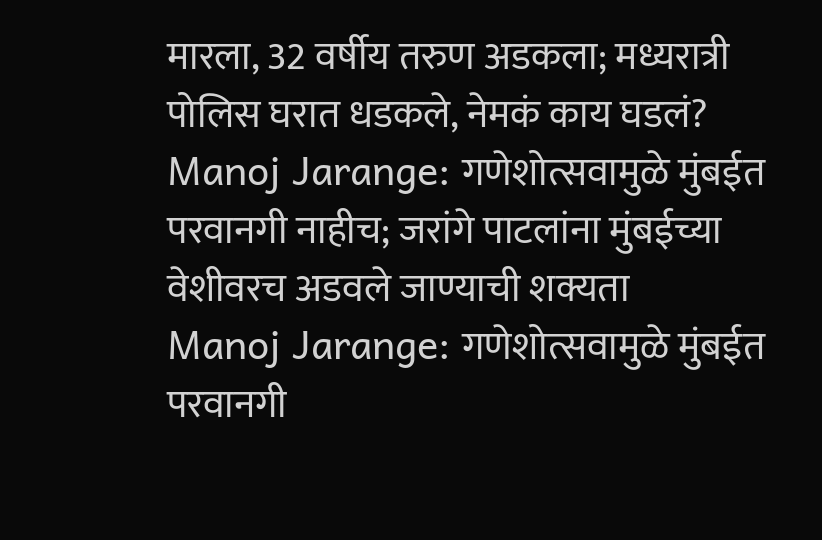मारला, 32 वर्षीय तरुण अडकला; मध्यरात्री पोलिस घरात धडकले, नेमकं काय घडलं?
Manoj Jarange: गणेशोत्सवामुळे मुंबईत परवानगी नाहीच; जरांगे पाटलांना मुंबईच्या वेशीवरच अडवले जाण्याची शक्यता
Manoj Jarange: गणेशोत्सवामुळे मुंबईत परवानगी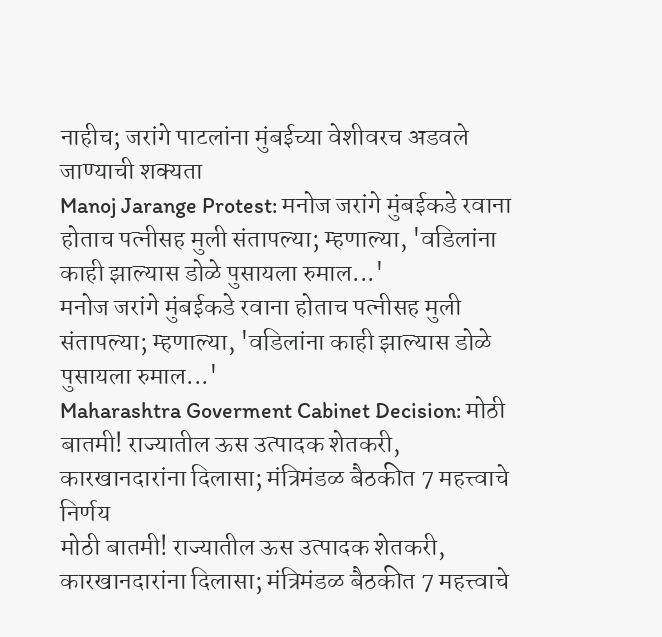नाहीच; जरांगे पाटलांना मुंबईच्या वेशीवरच अडवले जाण्याची शक्यता
Manoj Jarange Protest: मनोज जरांगे मुंबईकडे रवाना होताच पत्नीसह मुली संतापल्या; म्हणाल्या, 'वडिलांना काही झाल्यास डोळे पुसायला रुमाल...'
मनोज जरांगे मुंबईकडे रवाना होताच पत्नीसह मुली संतापल्या; म्हणाल्या, 'वडिलांना काही झाल्यास डोळे पुसायला रुमाल...'
Maharashtra Goverment Cabinet Decision: मोठी बातमी! राज्यातील ऊस उत्पादक शेतकरी, कारखानदारांना दिलासा; मंत्रिमंडळ बैठकीत 7 महत्त्वाचे निर्णय
मोठी बातमी! राज्यातील ऊस उत्पादक शेतकरी, कारखानदारांना दिलासा; मंत्रिमंडळ बैठकीत 7 महत्त्वाचे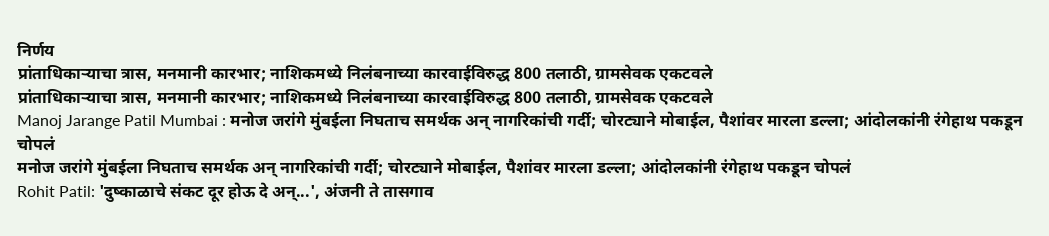निर्णय
प्रांताधिकाऱ्याचा त्रास, मनमानी कारभार; नाशिकमध्ये निलंबनाच्या कारवाईविरुद्ध 800 तलाठी, ग्रामसेवक एकटवले
प्रांताधिकाऱ्याचा त्रास, मनमानी कारभार; नाशिकमध्ये निलंबनाच्या कारवाईविरुद्ध 800 तलाठी, ग्रामसेवक एकटवले
Manoj Jarange Patil Mumbai : मनोज जरांगे मुंबईला निघताच समर्थक अन् नागरिकांची गर्दी; चोरट्याने मोबाईल, पैशांवर मारला डल्ला; आंदोलकांनी रंगेहाथ पकडून चोपलं
मनोज जरांगे मुंबईला निघताच समर्थक अन् नागरिकांची गर्दी; चोरट्याने मोबाईल, पैशांवर मारला डल्ला; आंदोलकांनी रंगेहाथ पकडून चोपलं
Rohit Patil: 'दुष्काळाचे संकट दूर होऊ दे अन्...', अंजनी ते तासगाव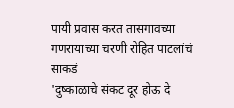पायी प्रवास करत तासगावच्या गणरायाच्या चरणी रोहित पाटलांचं साकडं
'दुष्काळाचे संकट दूर होऊ दे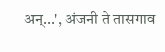अन्...', अंजनी ते तासगाव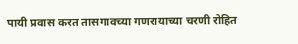पायी प्रवास करत तासगावच्या गणरायाच्या चरणी रोहित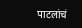पाटलांचं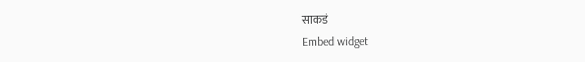साकडं
Embed widget